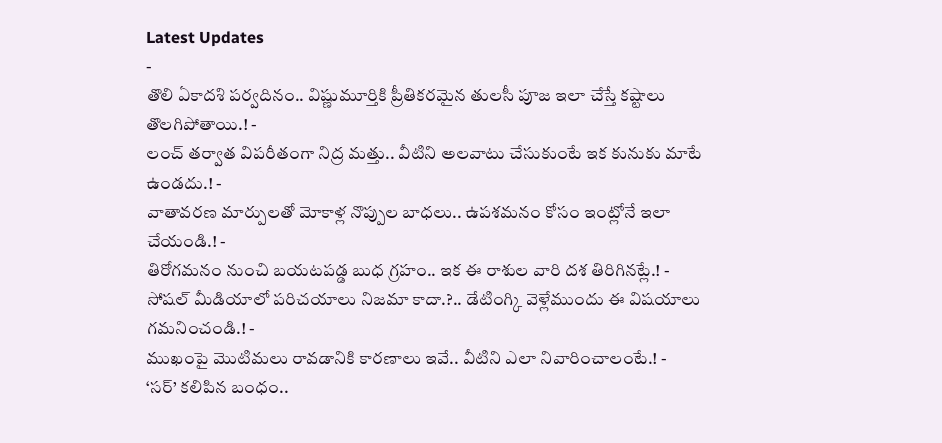Latest Updates
-
తొలి ఏకాదశి పర్వదినం.. విష్ణుమూర్తికి ప్రీతికరమైన తులసీ పూజ ఇలా చేస్తే కష్టాలు తొలగిపోతాయి.! -
లంచ్ తర్వాత విపరీతంగా నిద్ర మత్తు.. వీటిని అలవాటు చేసుకుంటే ఇక కునుకు మాటే ఉండదు.! -
వాతావరణ మార్పులతో మోకాళ్ల నొప్పుల బాధలు.. ఉపశమనం కోసం ఇంట్లోనే ఇలా చేయండి.! -
తిరోగమనం నుంచి బయటపడ్డ బుధ గ్రహం.. ఇక ఈ రాశుల వారి దశ తిరిగినట్లే.! -
సోషల్ మీడియాలో పరిచయాలు నిజమా కాదా.?.. డేటింగ్కి వెళ్లేముందు ఈ విషయాలు గమనించండి.! -
ముఖంపై మొటిమలు రావడానికి కారణాలు ఇవే.. వీటిని ఎలా నివారించాలంటే.! -
‘సర్’ కలిపిన బంధం..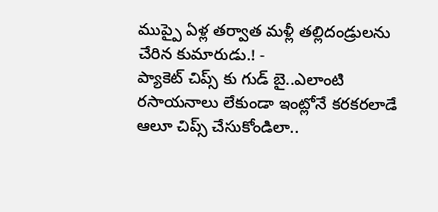ముప్పై ఏళ్ల తర్వాత మళ్లీ తల్లిదండ్రులను చేరిన కుమారుడు.! -
ప్యాకెట్ చిప్స్ కు గుడ్ బై..ఎలాంటి రసాయనాలు లేకుండా ఇంట్లోనే కరకరలాడే ఆలూ చిప్స్ చేసుకోండిలా..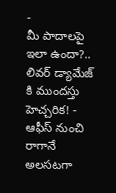-
మీ పాదాలపై ఇలా ఉందా?.. లివర్ డ్యామేజ్ కి ముందస్తు హెచ్చరిక! -
ఆఫీస్ నుంచి రాగానే అలసటగా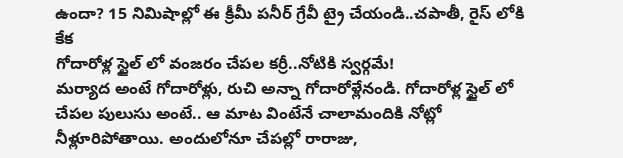ఉందా? 15 నిమిషాల్లో ఈ క్రీమీ పనీర్ గ్రేవీ ట్రై చేయండి..చపాతీ, రైస్ లోకి కేక
గోదారోళ్ల స్టైల్ లో వంజరం చేపల కర్రీ..నోటికి స్వర్గమే!
మర్యాద అంటే గోదారోళ్లు, రుచి అన్నా గోదారోళ్లేనండి. గోదారోళ్ల స్టైల్ లో చేపల పులుసు అంటే.. ఆ మాట వింటేనే చాలామందికి నోట్లో నీళ్లూరిపోతాయి. అందులోనూ చేపల్లో రారాజు,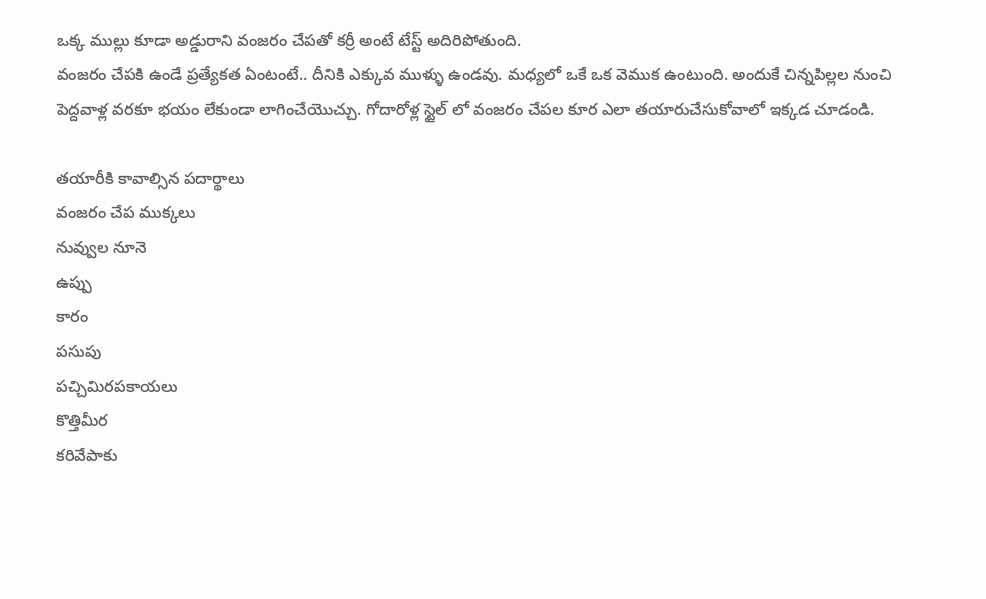ఒక్క ముల్లు కూడా అడ్డురాని వంజరం చేపతో కర్రీ అంటే టేస్ట్ అదిరిపోతుంది.
వంజరం చేపకి ఉండే ప్రత్యేకత ఏంటంటే.. దీనికి ఎక్కువ ముళ్ళు ఉండవు. మధ్యలో ఒకే ఒక వెముక ఉంటుంది. అందుకే చిన్నపిల్లల నుంచి పెద్దవాళ్ల వరకూ భయం లేకుండా లాగించేయొచ్చు. గోదారోళ్ల స్టైల్ లో వంజరం చేపల కూర ఎలా తయారుచేసుకోవాలో ఇక్కడ చూడండి.

తయారీకి కావాల్సిన పదార్థాలు
వంజరం చేప ముక్కలు
నువ్వుల నూనె
ఉప్పు
కారం
పసుపు
పచ్చిమిరపకాయలు
కొత్తిమీర
కరివేపాకు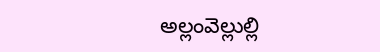అల్లంవెల్లుల్లి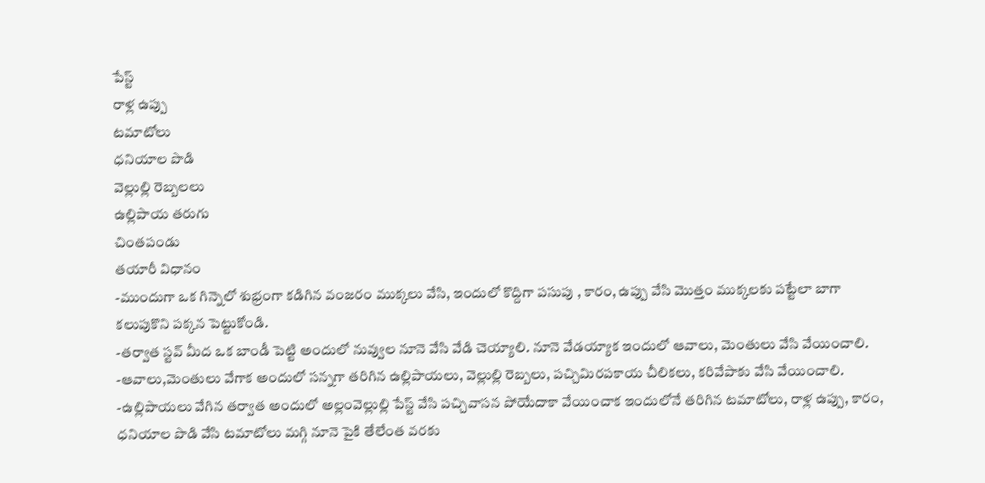పేస్ట్
రాళ్ల ఉప్పు
టమాటోలు
ధనియాల పొడి
వెల్లుల్లి రెబ్బలలు
ఉల్లిపాయ తరుగు
చింతపండు
తయారీ విధానం
-ముందుగా ఒక గిన్నెలో శుభ్రంగా కడిగిన వంజరం ముక్కలు వేసి, ఇందులో కొద్దిగా పసుపు , కారం, ఉప్పు వేసి మొత్తం ముక్కలకు పట్టేలా బాగా కలుపుకొని పక్కన పెట్టుకోండి.
-తర్వాత స్టవ్ మీద ఒక బాండీ పెట్టి అందులో నువ్వుల నూనె వేసి వేడి చెయ్యాలి. నూనె వేడయ్యాక ఇందులో ఆవాలు, మెంతులు వేసి వేయించాలి.
-ఆవాలు,మెంతులు వేగాక అందులో సన్నగా తరిగిన ఉల్లిపాయలు, వెల్లుల్లి రెబ్బలు, పచ్చిమిరపకాయ చీలికలు, కరివేపాకు వేసి వేయించాలి.
-ఉల్లిపాయలు వేగిన తర్వాత అందులో అల్లంవెల్లుల్లి పేస్ట్ వేసి పచ్చివాసన పోయేదాకా వేయించాక ఇందులోనే తరిగిన టమాటోలు, రాళ్ల ఉప్పు, కారం, ధనియాల పొడి వేసి టమాటోలు మగ్గి నూనె పైకి తేలేంత వరకు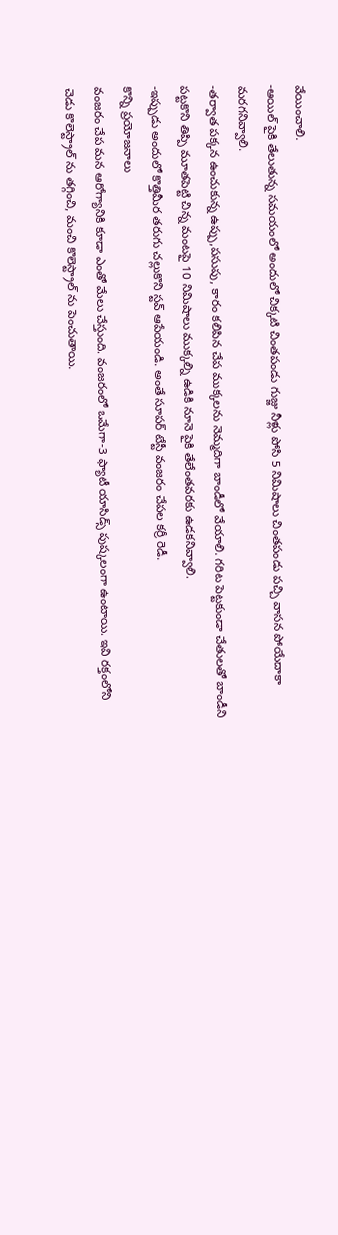వేయించాలి.
-ఆయిల్ పైకి తేలుతున్న సమయంలో అందులో చిక్కటి చింతపండు గుజ్జు నీళ్లు పోసి 5 నిమిషాలు చింతపండు పచ్చి వాసన పోయేదాకా మరగనివ్వాలి.
-తర్వాత పక్కన ఉంచుకున్న ఉప్పు,పసుపు, కారం కలిపిన చేప ముక్కలను నెమ్మదిగా బాండీలో వేయాలి. గరిట పెట్టకుండా చేతులతో బాండీని పట్టకొని తిప్పి మూతపెట్టి చిన్న మంటపై 10 నిమిషాలు ముక్కల్ని ఉడికి నూనె పైకి తేలేంతవరకు ఉడకనివ్వాలి.
-ఇప్పుడు అందులో కొత్తిమీర తరుగు చల్లుకొని స్టవ్ ఆపేయండి. అంతే సూపర్ టేస్టీ వంజరం చేపల కర్రీ రెడీ.
కొన్ని ప్రయోజనాలు
వంజరం చేప మన ఆరోగ్యానికి కూడా ఎంతో మేలు చేస్తుంది. వంజరంలో ఒమేగా-3 ఫ్యాటీ యాసిడ్స్ పుష్కలంగా ఉంటాయి. ఇవి రక్తంలోని చెడు కొలెస్ట్రాల్ ను తగ్గించి, మంచి కొలెస్ట్రాల్ ను పెంచుతాయి.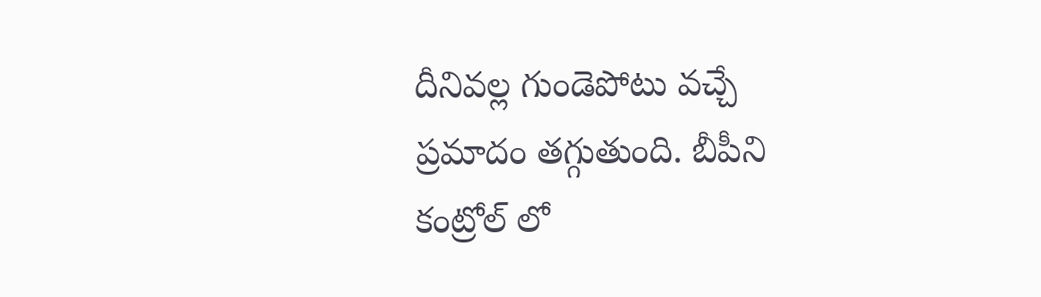దీనివల్ల గుండెపోటు వచ్చే ప్రమాదం తగ్గుతుంది. బీపీని కంట్రోల్ లో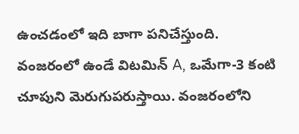ఉంచడంలో ఇది బాగా పనిచేస్తుంది.
వంజరంలో ఉండే విటమిన్ A, ఒమేగా-3 కంటి చూపుని మెరుగుపరుస్తాయి. వంజరంలోని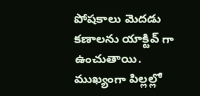పోషకాలు మెదడు కణాలను యాక్టివ్ గా ఉంచుతాయి. ముఖ్యంగా పిల్లల్లో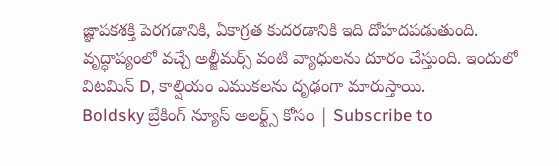జ్ఞాపకశక్తి పెరగడానికి, ఏకాగ్రత కుదరడానికి ఇది దోహదపడుతుంది. వృద్ధాప్యంలో వచ్చే అల్జీమర్స్ వంటి వ్యాధులను దూరం చేస్తుంది. ఇందులో విటమిన్ D, కాల్షియం ఎముకలను దృఢంగా మారుస్తాయి.
Boldsky బ్రేకింగ్ న్యూస్ అలర్ట్స్ కోసం | Subscribe to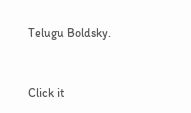Telugu Boldsky.



Click it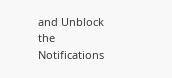and Unblock the Notifications